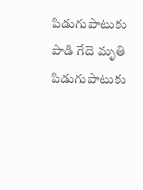పిడుగుపాటుకు పాడి గేదె మృతి
పిడుగుపాటుకు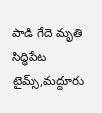పాడి గేదె మృతి సిద్ధిపేట టైమ్స్,మద్దూరు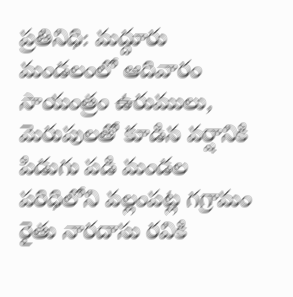ప్రతినిధి: మద్దూరు మండలంలో ఆదివారం సాయంత్రం ఉరుములు, మెరుపులతో కూడిన వర్షానికి పిడుగు పడి మండల పరిధిలోని వల్లంపట్ల గగ్రామం రైతు నారదాసు రవికి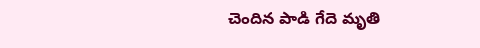చెందిన పాడి గేదె మృతి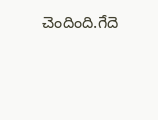చెందింది.గేదె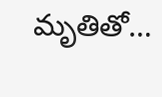మృతితో…